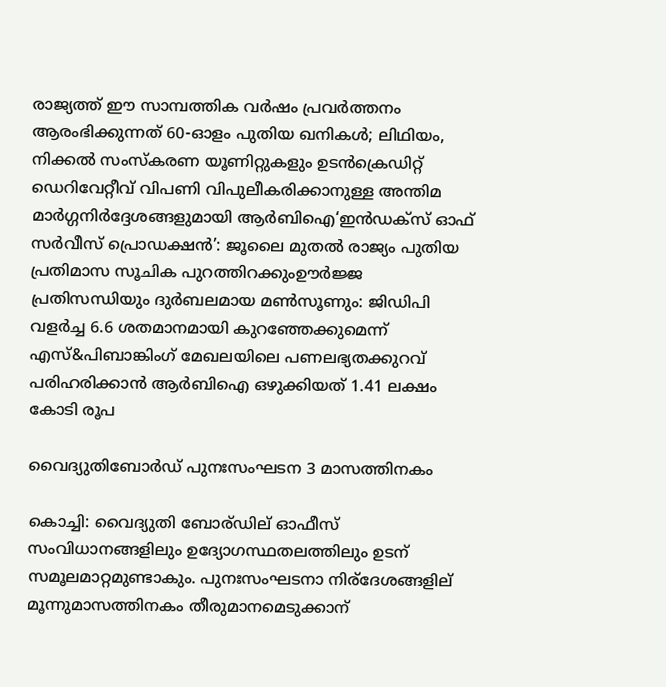രാജ്യത്ത് ഈ സാമ്പത്തിക വർഷം പ്രവർത്തനം ആരംഭിക്കുന്നത് 60-ഓളം പുതിയ ഖനികൾ; ലിഥിയം, നിക്കൽ സംസ്‌കരണ യൂണിറ്റുകളും ഉടൻക്രെഡിറ്റ് ഡെറിവേറ്റീവ് വിപണി വിപുലീകരിക്കാനുള്ള അന്തിമ മാർഗ്ഗനിർദ്ദേശങ്ങളുമായി ആർബിഐ‘ഇൻഡക്സ് ഓഫ് സർവീസ് പ്രൊഡക്ഷൻ’: ജൂലൈ മുതൽ രാജ്യം പുതിയ പ്രതിമാസ സൂചിക പുറത്തിറക്കുംഊർജ്ജ പ്രതിസന്ധിയും ദുർബലമായ മൺസൂണും: ജിഡിപി വളർച്ച 6.6 ശതമാനമായി കുറഞ്ഞേക്കുമെന്ന് എസ്&പിബാങ്കിംഗ് മേഖലയിലെ പണലഭ്യതക്കുറവ് പരിഹരിക്കാൻ ആർബിഐ ഒഴുക്കിയത് 1.41 ലക്ഷം കോടി രൂപ

വൈദ്യുതിബോര്‍ഡ് പുനഃസംഘടന 3 മാസത്തിനകം

കൊച്ചി: വൈദ്യുതി ബോര്ഡില് ഓഫീസ് സംവിധാനങ്ങളിലും ഉദ്യോഗസ്ഥതലത്തിലും ഉടന് സമൂലമാറ്റമുണ്ടാകും. പുനഃസംഘടനാ നിര്ദേശങ്ങളില് മൂന്നുമാസത്തിനകം തീരുമാനമെടുക്കാന്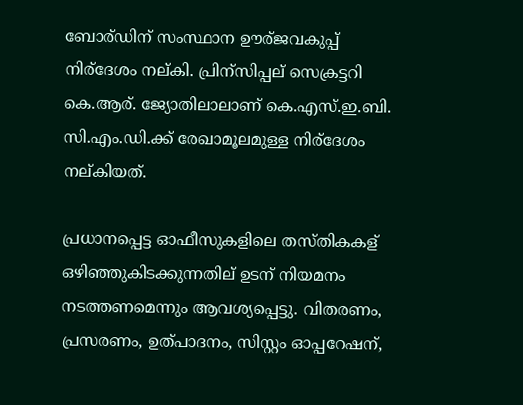ബോര്ഡിന് സംസ്ഥാന ഊര്ജവകുപ്പ് നിര്ദേശം നല്കി. പ്രിന്സിപ്പല് സെക്രട്ടറി കെ.ആര്. ജ്യോതിലാലാണ് കെ.എസ്.ഇ.ബി. സി.എം.ഡി.ക്ക് രേഖാമൂലമുള്ള നിര്ദേശം നല്കിയത്.

പ്രധാനപ്പെട്ട ഓഫീസുകളിലെ തസ്തികകള് ഒഴിഞ്ഞുകിടക്കുന്നതില് ഉടന് നിയമനം നടത്തണമെന്നും ആവശ്യപ്പെട്ടു. വിതരണം, പ്രസരണം, ഉത്പാദനം, സിസ്റ്റം ഓപ്പറേഷന്,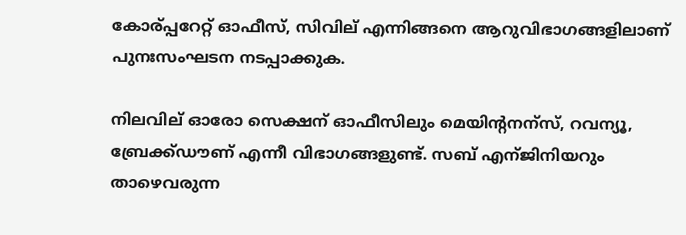കോര്പ്പറേറ്റ് ഓഫീസ്, സിവില് എന്നിങ്ങനെ ആറുവിഭാഗങ്ങളിലാണ് പുനഃസംഘടന നടപ്പാക്കുക.

നിലവില് ഓരോ സെക്ഷന് ഓഫീസിലും മെയിന്റനന്സ്, റവന്യൂ, ബ്രേക്ക്ഡൗണ് എന്നീ വിഭാഗങ്ങളുണ്ട്. സബ് എന്ജിനിയറും താഴെവരുന്ന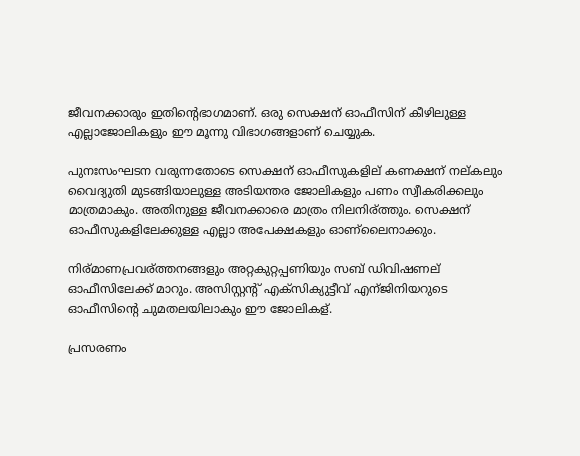ജീവനക്കാരും ഇതിന്റെഭാഗമാണ്. ഒരു സെക്ഷന് ഓഫീസിന് കീഴിലുള്ള എല്ലാജോലികളും ഈ മൂന്നു വിഭാഗങ്ങളാണ് ചെയ്യുക.

പുനഃസംഘടന വരുന്നതോടെ സെക്ഷന് ഓഫീസുകളില് കണക്ഷന് നല്കലും വൈദ്യുതി മുടങ്ങിയാലുള്ള അടിയന്തര ജോലികളും പണം സ്വീകരിക്കലും മാത്രമാകും. അതിനുള്ള ജീവനക്കാരെ മാത്രം നിലനിര്ത്തും. സെക്ഷന് ഓഫീസുകളിലേക്കുള്ള എല്ലാ അപേക്ഷകളും ഓണ്ലൈനാക്കും.

നിര്മാണപ്രവര്ത്തനങ്ങളും അറ്റകുറ്റപ്പണിയും സബ് ഡിവിഷണല് ഓഫീസിലേക്ക് മാറും. അസിസ്റ്റന്റ് എക്സിക്യുട്ടീവ് എന്ജിനിയറുടെ ഓഫീസിന്റെ ചുമതലയിലാകും ഈ ജോലികള്.

പ്രസരണം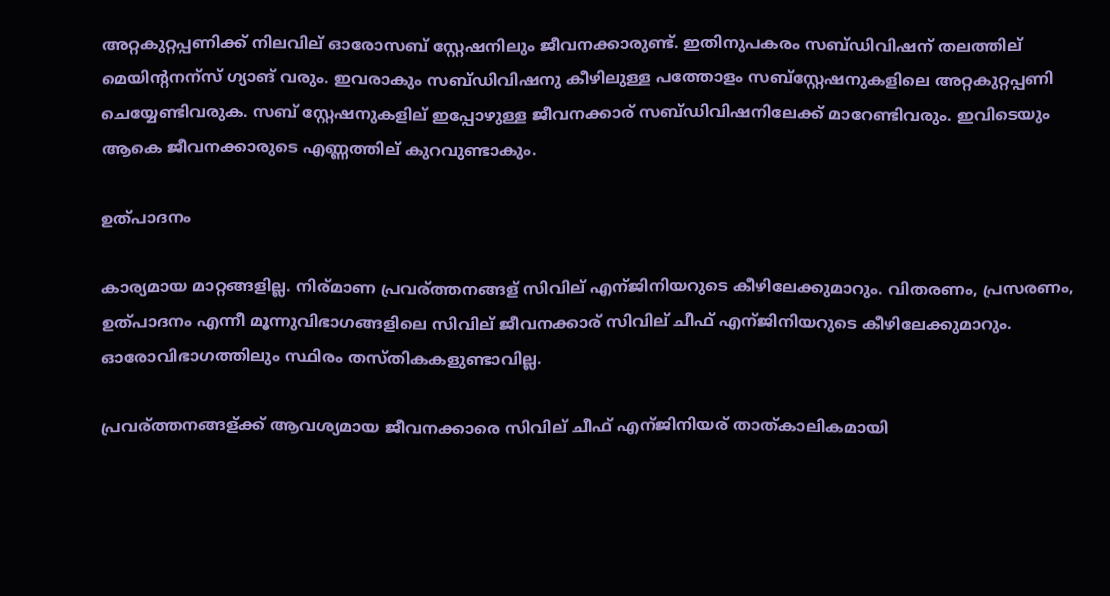അറ്റകുറ്റപ്പണിക്ക് നിലവില് ഓരോസബ് സ്റ്റേഷനിലും ജീവനക്കാരുണ്ട്. ഇതിനുപകരം സബ്ഡിവിഷന് തലത്തില് മെയിന്റനന്സ് ഗ്യാങ് വരും. ഇവരാകും സബ്ഡിവിഷനു കീഴിലുള്ള പത്തോളം സബ്സ്റ്റേഷനുകളിലെ അറ്റകുറ്റപ്പണി ചെയ്യേണ്ടിവരുക. സബ് സ്റ്റേഷനുകളില് ഇപ്പോഴുള്ള ജീവനക്കാര് സബ്ഡിവിഷനിലേക്ക് മാറേണ്ടിവരും. ഇവിടെയും ആകെ ജീവനക്കാരുടെ എണ്ണത്തില് കുറവുണ്ടാകും.

ഉത്പാദനം

കാര്യമായ മാറ്റങ്ങളില്ല. നിര്മാണ പ്രവര്ത്തനങ്ങള് സിവില് എന്ജിനിയറുടെ കീഴിലേക്കുമാറും. വിതരണം, പ്രസരണം, ഉത്പാദനം എന്നീ മൂന്നുവിഭാഗങ്ങളിലെ സിവില് ജീവനക്കാര് സിവില് ചീഫ് എന്ജിനിയറുടെ കീഴിലേക്കുമാറും. ഓരോവിഭാഗത്തിലും സ്ഥിരം തസ്തികകളുണ്ടാവില്ല.

പ്രവര്ത്തനങ്ങള്ക്ക് ആവശ്യമായ ജീവനക്കാരെ സിവില് ചീഫ് എന്ജിനിയര് താത്കാലികമായി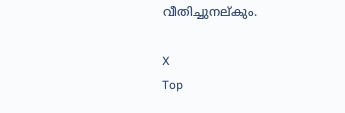വീതിച്ചുനല്കും.

X
Top